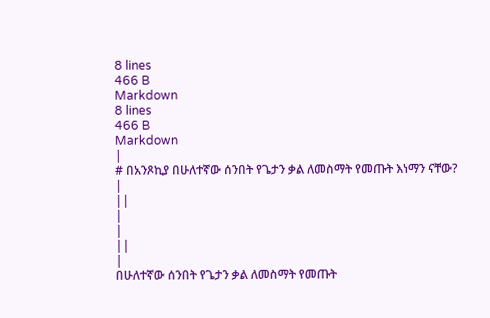8 lines
466 B
Markdown
8 lines
466 B
Markdown
|
# በአንጾኪያ በሁለተኛው ሰንበት የጌታን ቃል ለመስማት የመጡት እነማን ናቸው?
|
||
|
|
||
|
በሁለተኛው ሰንበት የጌታን ቃል ለመስማት የመጡት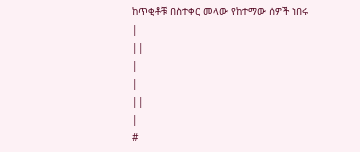ከጥቂቶቹ በስተቀር መላው የከተማው ሰዎች ነበሩ
|
||
|
|
||
|
#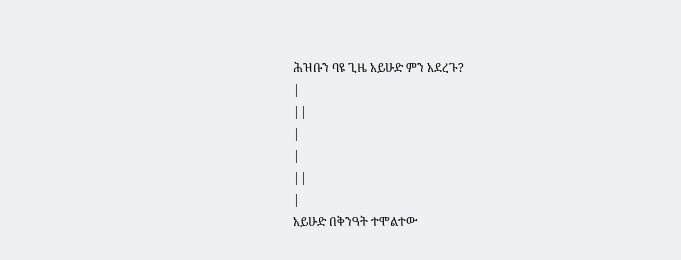ሕዝቡን ባዩ ጊዜ አይሁድ ምን አደረጉ?
|
||
|
|
||
|
አይሁድ በቅንዓት ተሞልተው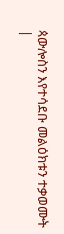ጳውሎስን እየተሳደቡ መልዕክቱን ተቃወሙት
|